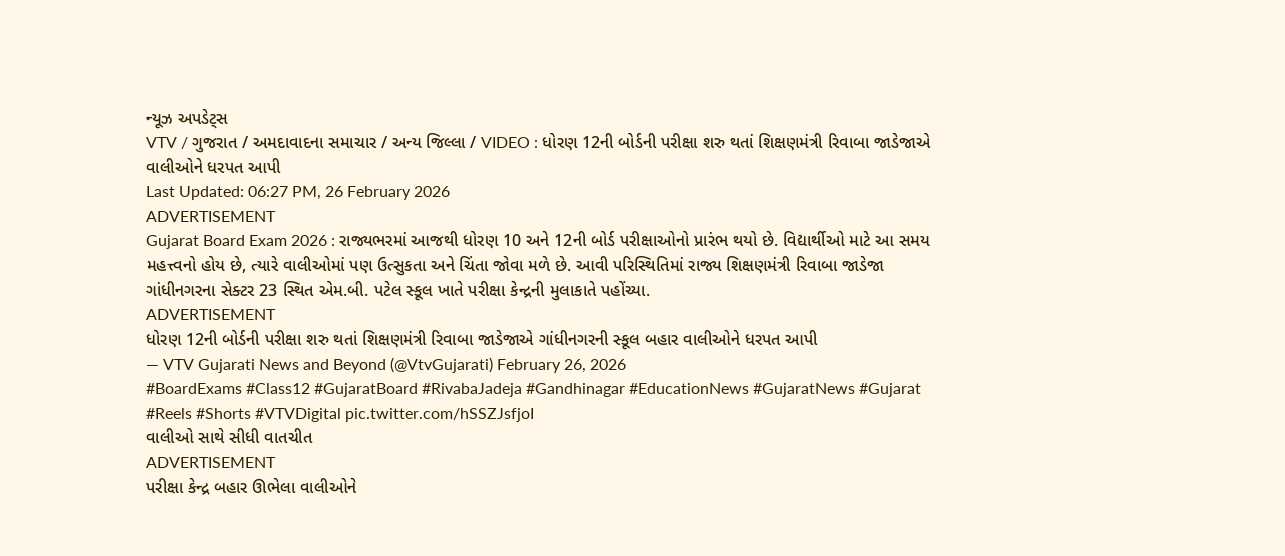ન્યૂઝ અપડેટ્સ
VTV / ગુજરાત / અમદાવાદના સમાચાર / અન્ય જિલ્લા / VIDEO : ધોરણ 12ની બોર્ડની પરીક્ષા શરુ થતાં શિક્ષણમંત્રી રિવાબા જાડેજાએ વાલીઓને ધરપત આપી
Last Updated: 06:27 PM, 26 February 2026
ADVERTISEMENT
Gujarat Board Exam 2026 : રાજ્યભરમાં આજથી ધોરણ 10 અને 12ની બોર્ડ પરીક્ષાઓનો પ્રારંભ થયો છે. વિદ્યાર્થીઓ માટે આ સમય મહત્ત્વનો હોય છે, ત્યારે વાલીઓમાં પણ ઉત્સુકતા અને ચિંતા જોવા મળે છે. આવી પરિસ્થિતિમાં રાજ્ય શિક્ષણમંત્રી રિવાબા જાડેજા ગાંધીનગરના સેક્ટર 23 સ્થિત એમ.બી. પટેલ સ્કૂલ ખાતે પરીક્ષા કેન્દ્રની મુલાકાતે પહોંચ્યા.
ADVERTISEMENT
ધોરણ 12ની બોર્ડની પરીક્ષા શરુ થતાં શિક્ષણમંત્રી રિવાબા જાડેજાએ ગાંધીનગરની સ્કૂલ બહાર વાલીઓને ધરપત આપી
— VTV Gujarati News and Beyond (@VtvGujarati) February 26, 2026
#BoardExams #Class12 #GujaratBoard #RivabaJadeja #Gandhinagar #EducationNews #GujaratNews #Gujarat #Reels #Shorts #VTVDigital pic.twitter.com/hSSZJsfjoI
વાલીઓ સાથે સીધી વાતચીત
ADVERTISEMENT
પરીક્ષા કેન્દ્ર બહાર ઊભેલા વાલીઓને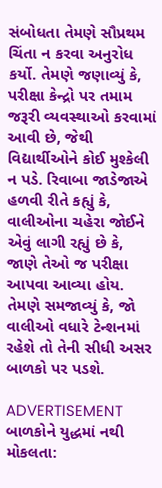સંબોધતા તેમણે સૌપ્રથમ ચિંતા ન કરવા અનુરોધ કર્યો. તેમણે જણાવ્યું કે, પરીક્ષા કેન્દ્રો પર તમામ જરૂરી વ્યવસ્થાઓ કરવામાં આવી છે, જેથી વિદ્યાર્થીઓને કોઈ મુશ્કેલી ન પડે. રિવાબા જાડેજાએ હળવી રીતે કહ્યું કે, વાલીઓના ચહેરા જોઈને એવું લાગી રહ્યું છે કે, જાણે તેઓ જ પરીક્ષા આપવા આવ્યા હોય. તેમણે સમજાવ્યું કે, જો વાલીઓ વધારે ટેન્શનમાં રહેશે તો તેની સીધી અસર બાળકો પર પડશે.

ADVERTISEMENT
બાળકોને યુદ્ધમાં નથી મોકલતા: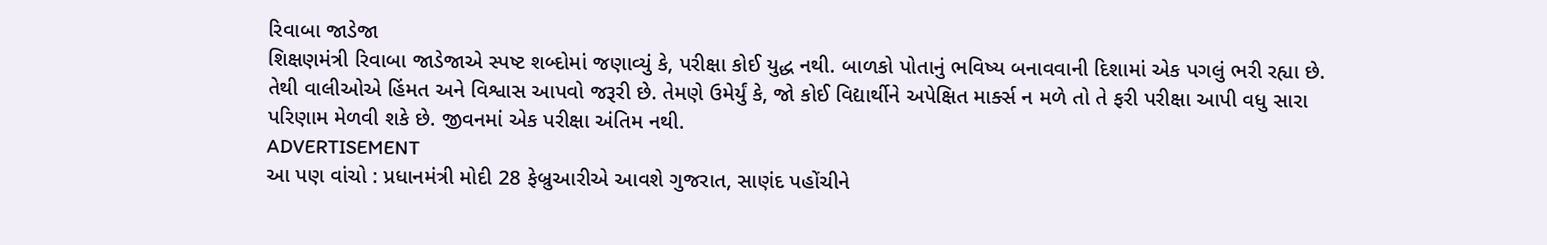રિવાબા જાડેજા
શિક્ષણમંત્રી રિવાબા જાડેજાએ સ્પષ્ટ શબ્દોમાં જણાવ્યું કે, પરીક્ષા કોઈ યુદ્ધ નથી. બાળકો પોતાનું ભવિષ્ય બનાવવાની દિશામાં એક પગલું ભરી રહ્યા છે. તેથી વાલીઓએ હિંમત અને વિશ્વાસ આપવો જરૂરી છે. તેમણે ઉમેર્યું કે, જો કોઈ વિદ્યાર્થીને અપેક્ષિત માર્ક્સ ન મળે તો તે ફરી પરીક્ષા આપી વધુ સારા પરિણામ મેળવી શકે છે. જીવનમાં એક પરીક્ષા અંતિમ નથી.
ADVERTISEMENT
આ પણ વાંચો : પ્રધાનમંત્રી મોદી 28 ફેબ્રુઆરીએ આવશે ગુજરાત, સાણંદ પહોંચીને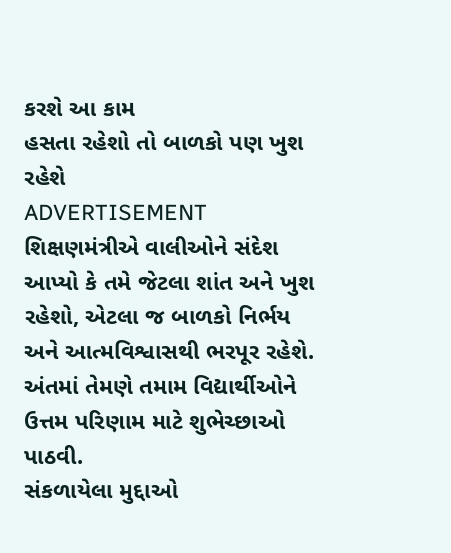કરશે આ કામ
હસતા રહેશો તો બાળકો પણ ખુશ રહેશે
ADVERTISEMENT
શિક્ષણમંત્રીએ વાલીઓને સંદેશ આપ્યો કે તમે જેટલા શાંત અને ખુશ રહેશો, એટલા જ બાળકો નિર્ભય અને આત્મવિશ્વાસથી ભરપૂર રહેશે. અંતમાં તેમણે તમામ વિદ્યાર્થીઓને ઉત્તમ પરિણામ માટે શુભેચ્છાઓ પાઠવી.
સંકળાયેલા મુદ્દાઓ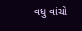વધુ વાંચો